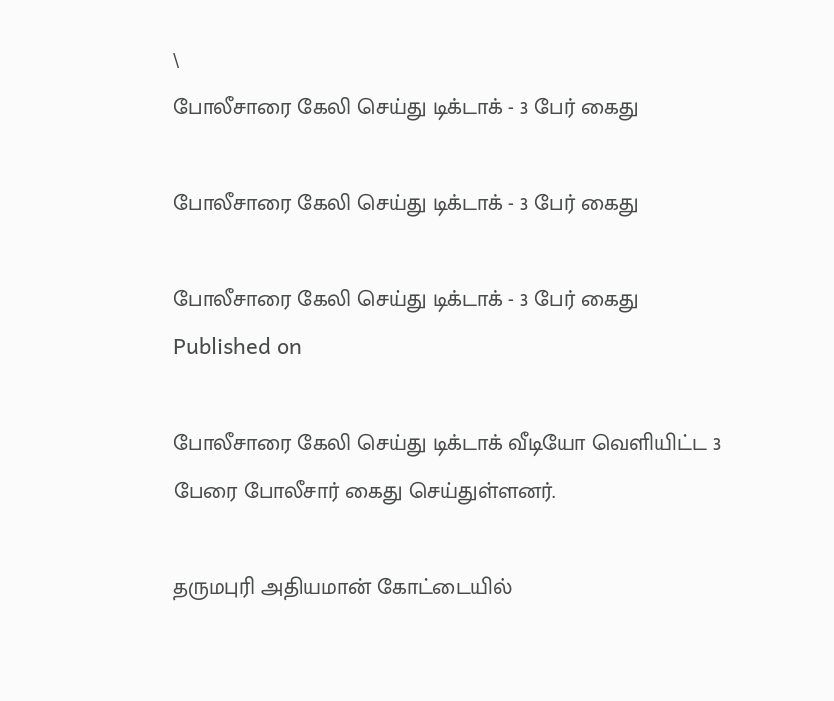\
போலீசாரை கேலி செய்து டிக்டாக் - 3 பேர் கைது

போலீசாரை கேலி செய்து டிக்டாக் - 3 பேர் கைது

போலீசாரை கேலி செய்து டிக்டாக் - 3 பேர் கைது
Published on

போலீசாரை கேலி செய்து டிக்டாக் வீடியோ வெளியிட்ட 3 பேரை போலீசார் கைது செய்துள்ளனர்.

தருமபுரி அதியமான் கோட்டையில்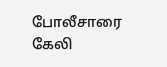போலீசாரை கேலி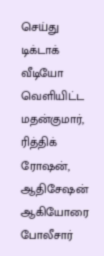செய்து டிக்டாக் வீடியோ வெளியிட்ட மதன்குமார், ரித்திக் ரோஷன், ஆதிசேஷன் ஆகியோரை போலீசார்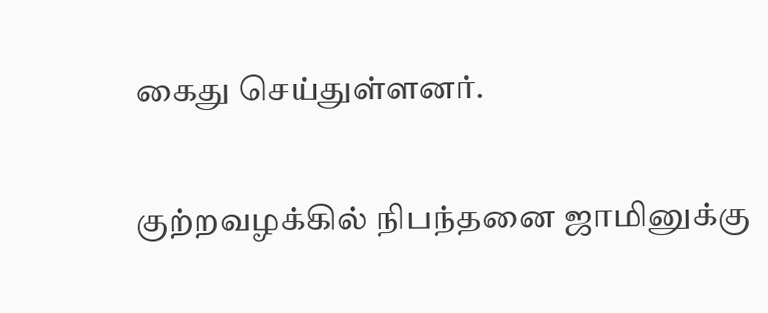கைது செய்துள்ளனர்.

குற்றவழக்கில் நிபந்தனை ஜாமினுக்கு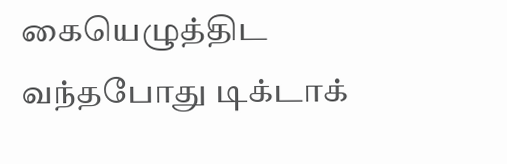கையெழுத்திட வந்தபோது டிக்டாக்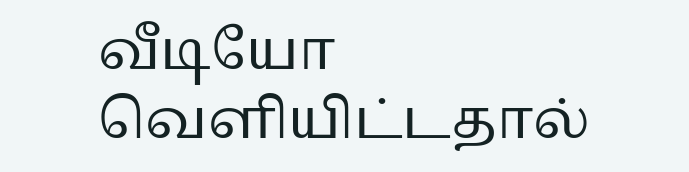வீடியோ வெளியிட்டதால்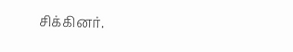சிக்கினர்.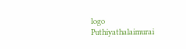logo
Puthiyathalaimurai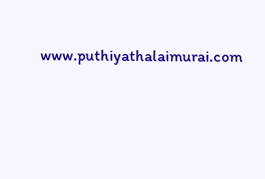www.puthiyathalaimurai.com